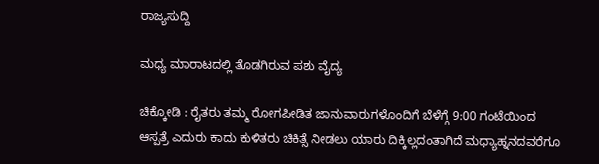ರಾಜ್ಯಸುದ್ದಿ

ಮಧ್ಯ ಮಾರಾಟದಲ್ಲಿ ತೊಡಗಿರುವ ಪಶು ವೈದ್ಯ

ಚಿಕ್ಕೋಡಿ : ರೈತರು ತಮ್ಮ ರೋಗಪೀಡಿತ ಜಾನುವಾರುಗಳೊಂದಿಗೆ ಬೆಳೆಗ್ಗೆ 9:00 ಗಂಟೆಯಿಂದ ಆಸ್ಪತ್ರೆ ಎದುರು ಕಾದು ಕುಳಿತರು ಚಿಕಿತ್ಸೆ ನೀಡಲು ಯಾರು ದಿಕ್ಕಿಲ್ಲದಂತಾಗಿದೆ ಮಧ್ಯಾಹ್ನನದವರೆಗೂ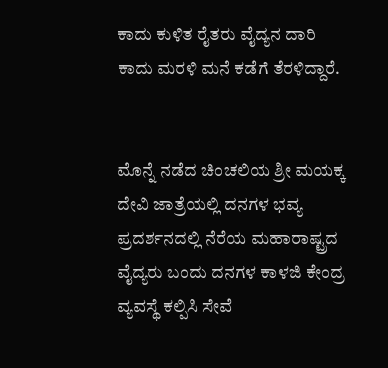ಕಾದು ಕುಳಿತ ರೈತರು ವೈದ್ಯನ ದಾರಿ ಕಾದು ಮರಳಿ ಮನೆ ಕಡೆಗೆ ತೆರಳಿದ್ದಾರೆ.


ಮೊನ್ನೆ ನಡೆದ ಚಿಂಚಲಿಯ ಶ್ರೀ ಮಯಕ್ಕ ದೇವಿ ಜಾತ್ರೆಯಲ್ಲಿ ದನಗಳ ಭವ್ಯ ಪ್ರದರ್ಶನದಲ್ಲಿ ನೆರೆಯ ಮಹಾರಾಷ್ಟ್ರದ ವೈದ್ಯರು ಬಂದು ದನಗಳ ಕಾಳಜಿ ಕೇಂದ್ರ ವ್ಯವಸ್ಥೆ ಕಲ್ಪಿಸಿ ಸೇವೆ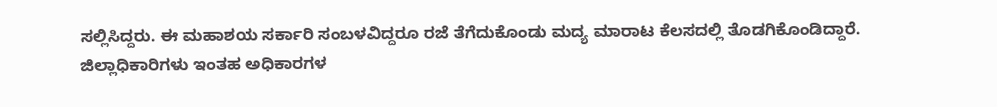ಸಲ್ಲಿಸಿದ್ದರು. ಈ ಮಹಾಶಯ ಸರ್ಕಾರಿ ಸಂಬಳವಿದ್ದರೂ ರಜೆ ತೆಗೆದುಕೊಂಡು ಮದ್ಯ ಮಾರಾಟ ಕೆಲಸದಲ್ಲಿ ತೊಡಗಿಕೊಂಡಿದ್ದಾರೆ.
ಜಿಲ್ಲಾಧಿಕಾರಿಗಳು ಇಂತಹ ಅಧಿಕಾರಗಳ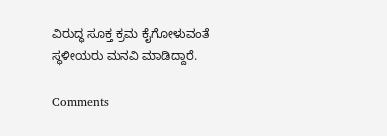ವಿರುದ್ಧ ಸೂಕ್ತ ಕ್ರಮ ಕೈಗೋಳುವಂತೆ ಸ್ಥಳೀಯರು ಮನವಿ ಮಾಡಿದ್ದಾರೆ.

Comments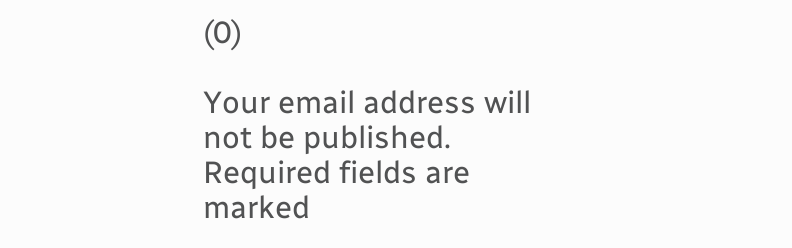(0)

Your email address will not be published. Required fields are marked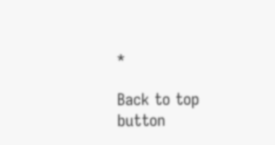*

Back to top button